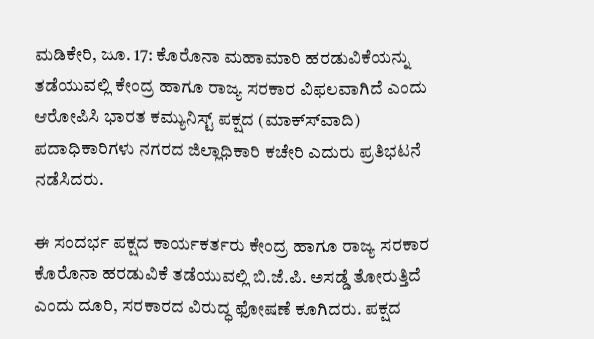ಮಡಿಕೇರಿ, ಜೂ. 17: ಕೊರೊನಾ ಮಹಾಮಾರಿ ಹರಡುವಿಕೆಯನ್ನು ತಡೆಯುವಲ್ಲಿ ಕೇಂದ್ರ ಹಾಗೂ ರಾಜ್ಯ ಸರಕಾರ ವಿಫಲವಾಗಿದೆ ಎಂದು ಆರೋಪಿಸಿ ಭಾರತ ಕಮ್ಯುನಿಸ್ಟ್ ಪಕ್ಷದ (ಮಾಕ್ಸ್‍ವಾದಿ) ಪದಾಧಿಕಾರಿಗಳು ನಗರದ ಜಿಲ್ಲಾಧಿಕಾರಿ ಕಚೇರಿ ಎದುರು ಪ್ರತಿಭಟನೆ ನಡೆಸಿದರು.

ಈ ಸಂದರ್ಭ ಪಕ್ಷದ ಕಾರ್ಯಕರ್ತರು ಕೇಂದ್ರ ಹಾಗೂ ರಾಜ್ಯ ಸರಕಾರ ಕೊರೊನಾ ಹರಡುವಿಕೆ ತಡೆಯುವಲ್ಲಿ ಬಿ.ಜೆ.ಪಿ. ಅಸಡ್ಡೆ ತೋರುತ್ತಿದೆ ಎಂದು ದೂರಿ, ಸರಕಾರದ ವಿರುದ್ಧ ಫೋಷಣೆ ಕೂಗಿದರು. ಪಕ್ಷದ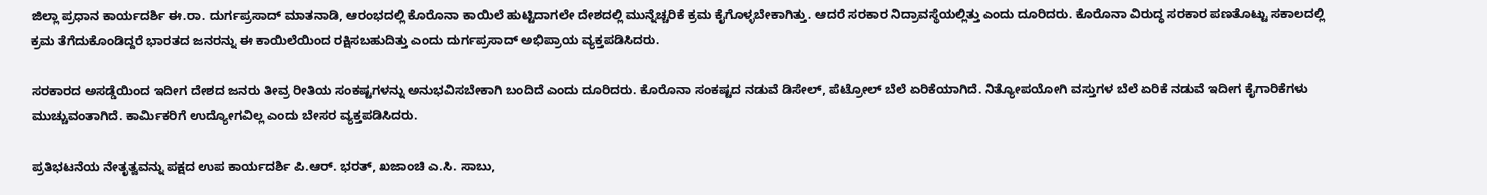ಜಿಲ್ಲಾ ಪ್ರಧಾನ ಕಾರ್ಯದರ್ಶಿ ಈ.ರಾ. ದುರ್ಗಪ್ರಸಾದ್ ಮಾತನಾಡಿ, ಆರಂಭದಲ್ಲಿ ಕೊರೊನಾ ಕಾಯಿಲೆ ಹುಟ್ಟಿದಾಗಲೇ ದೇಶದಲ್ಲಿ ಮುನ್ನೆಚ್ಚರಿಕೆ ಕ್ರಮ ಕೈಗೊಳ್ಳಬೇಕಾಗಿತ್ತು. ಆದರೆ ಸರಕಾರ ನಿದ್ರಾವಸ್ಥೆಯಲ್ಲಿತ್ತು ಎಂದು ದೂರಿದರು. ಕೊರೊನಾ ವಿರುದ್ಧ ಸರಕಾರ ಪಣತೊಟ್ಟು ಸಕಾಲದಲ್ಲಿ ಕ್ರಮ ತೆಗೆದುಕೊಂಡಿದ್ದರೆ ಭಾರತದ ಜನರನ್ನು ಈ ಕಾಯಿಲೆಯಿಂದ ರಕ್ಷಿಸಬಹುದಿತ್ತು ಎಂದು ದುರ್ಗಪ್ರಸಾದ್ ಅಭಿಪ್ರಾಯ ವ್ಯಕ್ತಪಡಿಸಿದರು.

ಸರಕಾರದ ಅಸಡ್ಡೆಯಿಂದ ಇದೀಗ ದೇಶದ ಜನರು ತೀವ್ರ ರೀತಿಯ ಸಂಕಷ್ಟಗಳನ್ನು ಅನುಭವಿಸಬೇಕಾಗಿ ಬಂದಿದೆ ಎಂದು ದೂರಿದರು. ಕೊರೊನಾ ಸಂಕಷ್ಟದ ನಡುವೆ ಡಿಸೇಲ್, ಪೆಟ್ರೋಲ್ ಬೆಲೆ ಏರಿಕೆಯಾಗಿದೆ. ನಿತ್ಯೋಪಯೋಗಿ ವಸ್ತುಗಳ ಬೆಲೆ ಏರಿಕೆ ನಡುವೆ ಇದೀಗ ಕೈಗಾರಿಕೆಗಳು ಮುಚ್ಚುವಂತಾಗಿದೆ. ಕಾರ್ಮಿಕರಿಗೆ ಉದ್ಯೋಗವಿಲ್ಲ ಎಂದು ಬೇಸರ ವ್ಯಕ್ತಪಡಿಸಿದರು.

ಪ್ರತಿಭಟನೆಯ ನೇತೃತ್ವವನ್ನು ಪಕ್ಷದ ಉಪ ಕಾರ್ಯದರ್ಶಿ ಪಿ.ಆರ್. ಭರತ್, ಖಜಾಂಚಿ ಎ.ಸಿ. ಸಾಬು,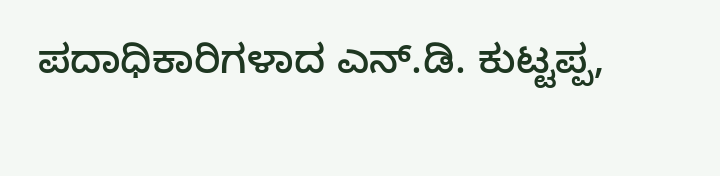ಪದಾಧಿಕಾರಿಗಳಾದ ಎನ್.ಡಿ. ಕುಟ್ಟಪ್ಪ,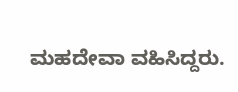ಮಹದೇವಾ ವಹಿಸಿದ್ದರು.